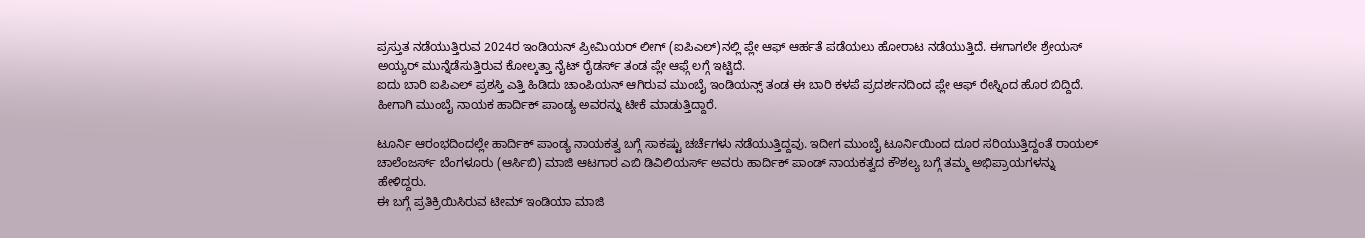ಪ್ರಸ್ತುತ ನಡೆಯುತ್ತಿರುವ 2024ರ ಇಂಡಿಯನ್ ಪ್ರೀಮಿಯರ್ ಲೀಗ್ (ಐಪಿಎಲ್)ನಲ್ಲಿ ಪ್ಲೇ ಆಫ್ ಆರ್ಹತೆ ಪಡೆಯಲು ಹೋರಾಟ ನಡೆಯುತ್ತಿದೆ. ಈಗಾಗಲೇ ಶ್ರೇಯಸ್ ಅಯ್ಯರ್ ಮುನ್ನೆಡೆಸುತ್ತಿರುವ ಕೋಲ್ಕತ್ತಾ ನೈಟ್ ರೈಡರ್ಸ್ ತಂಡ ಪ್ಲೇ ಆಫ್ಗೆ ಲಗ್ಗೆ ಇಟ್ಟಿದೆ.
ಐದು ಬಾರಿ ಐಪಿಎಲ್ ಪ್ರಶಸ್ತಿ ಎತ್ತಿ ಹಿಡಿದು ಚಾಂಪಿಯನ್ ಆಗಿರುವ ಮುಂಬೈ ಇಂಡಿಯನ್ಸ್ ತಂಡ ಈ ಬಾರಿ ಕಳಪೆ ಪ್ರದರ್ಶನದಿಂದ ಪ್ಲೇ ಆಫ್ ರೇಸ್ನಿಂದ ಹೊರ ಬಿದ್ದಿದೆ. ಹೀಗಾಗಿ ಮುಂಬೈ ನಾಯಕ ಹಾರ್ದಿಕ್ ಪಾಂಡ್ಯ ಅವರನ್ನು ಟೀಕೆ ಮಾಡುತ್ತಿದ್ದಾರೆ.

ಟೂರ್ನಿ ಆರಂಭದಿಂದಲ್ಲೇ ಹಾರ್ದಿಕ್ ಪಾಂಡ್ಯ ನಾಯಕತ್ವ ಬಗ್ಗೆ ಸಾಕಷ್ಟು ಚರ್ಚೆಗಳು ನಡೆಯುತ್ತಿದ್ದವು. ಇದೀಗ ಮುಂಬೈ ಟೂರ್ನಿಯಿಂದ ದೂರ ಸರಿಯುತ್ತಿದ್ದಂತೆ ರಾಯಲ್ ಚಾಲೆಂಜರ್ಸ್ ಬೆಂಗಳೂರು (ಆರ್ಸಿಬಿ) ಮಾಜಿ ಆಟಗಾರ ಎಬಿ ಡಿವಿಲಿಯರ್ಸ್ ಅವರು ಹಾರ್ದಿಕ್ ಪಾಂಡ್ ನಾಯಕತ್ವದ ಕೌಶಲ್ಯ ಬಗ್ಗೆ ತಮ್ಮ ಅಭಿಪ್ರಾಯಗಳನ್ನು ಹೇಳಿದ್ದರು.
ಈ ಬಗ್ಗೆ ಪ್ರತಿಕ್ರಿಯಿಸಿರುವ ಟೀಮ್ ಇಂಡಿಯಾ ಮಾಜಿ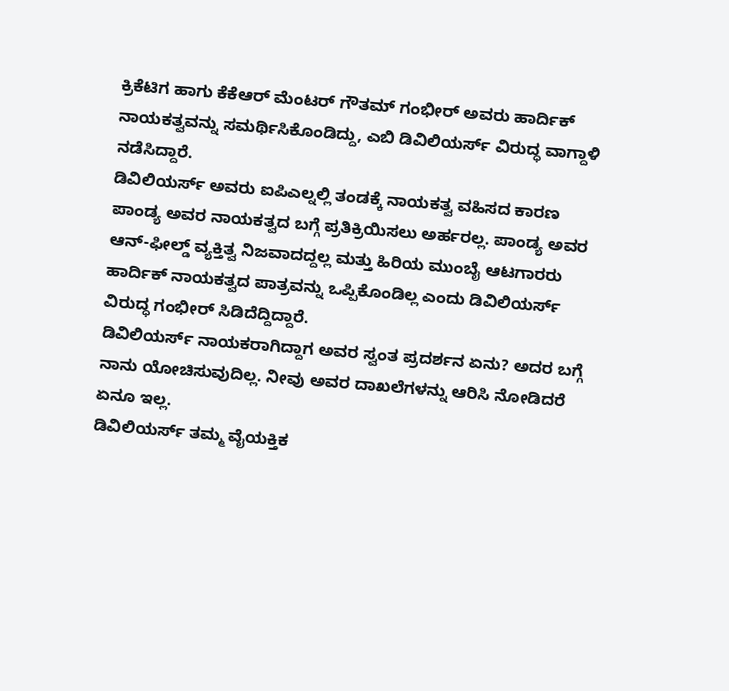ಕ್ರಿಕೆಟಿಗ ಹಾಗು ಕೆಕೆಆರ್ ಮೆಂಟರ್ ಗೌತಮ್ ಗಂಭೀರ್ ಅವರು ಹಾರ್ದಿಕ್ ನಾಯಕತ್ವವನ್ನು ಸಮರ್ಥಿಸಿಕೊಂಡಿದ್ದು, ಎಬಿ ಡಿವಿಲಿಯರ್ಸ್ ವಿರುದ್ಧ ವಾಗ್ದಾಳಿ ನಡೆಸಿದ್ದಾರೆ.
ಡಿವಿಲಿಯರ್ಸ್ ಅವರು ಐಪಿಎಲ್ನಲ್ಲಿ ತಂಡಕ್ಕೆ ನಾಯಕತ್ವ ವಹಿಸದ ಕಾರಣ ಪಾಂಡ್ಯ ಅವರ ನಾಯಕತ್ವದ ಬಗ್ಗೆ ಪ್ರತಿಕ್ರಿಯಿಸಲು ಅರ್ಹರಲ್ಲ. ಪಾಂಡ್ಯ ಅವರ ಆನ್-ಫೀಲ್ಡ್ ವ್ಯಕ್ತಿತ್ವ ನಿಜವಾದದ್ದಲ್ಲ ಮತ್ತು ಹಿರಿಯ ಮುಂಬೈ ಆಟಗಾರರು ಹಾರ್ದಿಕ್ ನಾಯಕತ್ವದ ಪಾತ್ರವನ್ನು ಒಪ್ಪಿಕೊಂಡಿಲ್ಲ ಎಂದು ಡಿವಿಲಿಯರ್ಸ್ ವಿರುದ್ಧ ಗಂಭೀರ್ ಸಿಡಿದೆದ್ದಿದ್ದಾರೆ.
ಡಿವಿಲಿಯರ್ಸ್ ನಾಯಕರಾಗಿದ್ದಾಗ ಅವರ ಸ್ವಂತ ಪ್ರದರ್ಶನ ಏನು? ಅದರ ಬಗ್ಗೆ ನಾನು ಯೋಚಿಸುವುದಿಲ್ಲ. ನೀವು ಅವರ ದಾಖಲೆಗಳನ್ನು ಆರಿಸಿ ನೋಡಿದರೆ ಏನೂ ಇಲ್ಲ.
ಡಿವಿಲಿಯರ್ಸ್ ತಮ್ಮ ವೈಯಕ್ತಿಕ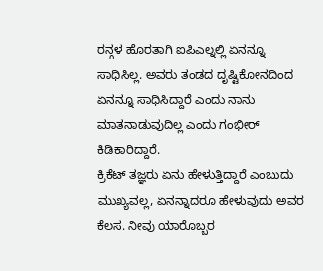ರನ್ಗಳ ಹೊರತಾಗಿ ಐಪಿಎಲ್ನಲ್ಲಿ ಏನನ್ನೂ ಸಾಧಿಸಿಲ್ಲ. ಅವರು ತಂಡದ ದೃಷ್ಟಿಕೋನದಿಂದ ಏನನ್ನೂ ಸಾಧಿಸಿದ್ದಾರೆ ಎಂದು ನಾನು ಮಾತನಾಡುವುದಿಲ್ಲ ಎಂದು ಗಂಭೀರ್ ಕಿಡಿಕಾರಿದ್ದಾರೆ.
ಕ್ರಿಕೆಟ್ ತಜ್ಞರು ಏನು ಹೇಳುತ್ತಿದ್ದಾರೆ ಎಂಬುದು ಮುಖ್ಯವಲ್ಲ, ಏನನ್ನಾದರೂ ಹೇಳುವುದು ಅವರ ಕೆಲಸ. ನೀವು ಯಾರೊಬ್ಬರ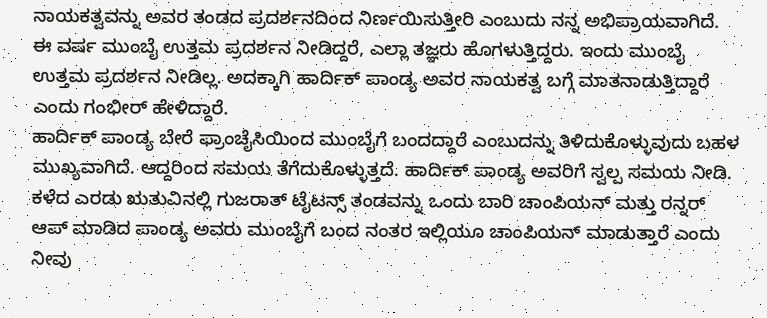ನಾಯಕತ್ವವನ್ನು ಅವರ ತಂಡದ ಪ್ರದರ್ಶನದಿಂದ ನಿರ್ಣಯಿಸುತ್ತೀರಿ ಎಂಬುದು ನನ್ನ ಅಭಿಪ್ರಾಯವಾಗಿದೆ.
ಈ ವರ್ಷ ಮುಂಬೈ ಉತ್ತಮ ಪ್ರದರ್ಶನ ನೀಡಿದ್ದರೆ, ಎಲ್ಲಾ ತಜ್ಞರು ಹೊಗಳುತ್ತಿದ್ದರು. ಇಂದು ಮುಂಬೈ ಉತ್ತಮ ಪ್ರದರ್ಶನ ನೀಡಿಲ್ಲ. ಅದಕ್ಕಾಗಿ ಹಾರ್ದಿಕ್ ಪಾಂಡ್ಯ ಅವರ ನಾಯಕತ್ವ ಬಗ್ಗೆ ಮಾತನಾಡುತ್ತಿದ್ದಾರೆ ಎಂದು ಗಂಭೀರ್ ಹೇಳಿದ್ದಾರೆ.
ಹಾರ್ದಿಕ್ ಪಾಂಡ್ಯ ಬೇರೆ ಫ್ರಾಂಚೈಸಿಯಿಂದ ಮುಂಬೈಗೆ ಬಂದದ್ದಾರೆ ಎಂಬುದನ್ನು ತಿಳಿದುಕೊಳ್ಳುವುದು ಬಹಳ ಮುಖ್ಯವಾಗಿದೆ. ಆದ್ದರಿಂದ ಸಮಯ ತೆಗೆದುಕೊಳ್ಳುತ್ತದೆ. ಹಾರ್ದಿಕ್ ಪಾಂಡ್ಯ ಅವರಿಗೆ ಸ್ವಲ್ಪ ಸಮಯ ನೀಡಿ.
ಕಳೆದ ಎರಡು ಋತುವಿನಲ್ಲಿ ಗುಜರಾತ್ ಟೈಟನ್ಸ್ ತಂಡವನ್ನು ಒಂದು ಬಾರಿ ಚಾಂಪಿಯನ್ ಮತ್ತು ರನ್ನರ್ ಆಪ್ ಮಾಡಿದ ಪಾಂಡ್ಯ ಅವರು ಮುಂಬೈಗೆ ಬಂದ ನಂತರ ಇಲ್ಲಿಯೂ ಚಾಂಪಿಯನ್ ಮಾಡುತ್ತಾರೆ ಎಂದು ನೀವು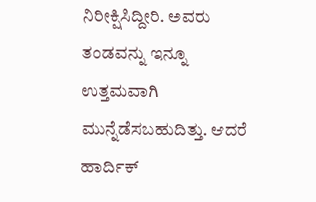ನಿರೀಕ್ಷಿಸಿದ್ದೀರಿ. ಅವರು ತಂಡವನ್ನು ಇನ್ನೂ ಉತ್ತಮವಾಗಿ ಮುನ್ನೆಡೆಸಬಹುದಿತ್ತು. ಆದರೆ ಹಾರ್ದಿಕ್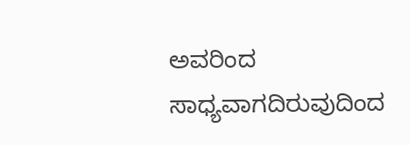ಅವರಿಂದ ಸಾಧ್ಯವಾಗದಿರುವುದಿಂದ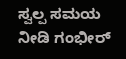ಸ್ವಲ್ಪ ಸಮಯ ನೀಡಿ ಗಂಭೀರ್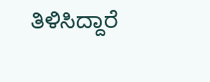ತಿಳಿಸಿದ್ದಾರೆ